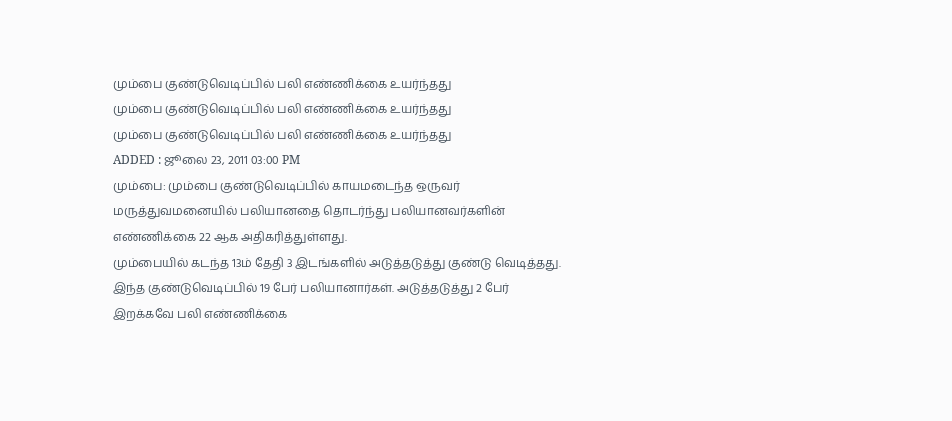மும்பை குண்டுவெடிப்பில் பலி எண்ணிக்கை உயர்ந்தது
மும்பை குண்டுவெடிப்பில் பலி எண்ணிக்கை உயர்ந்தது
மும்பை குண்டுவெடிப்பில் பலி எண்ணிக்கை உயர்ந்தது
ADDED : ஜூலை 23, 2011 03:00 PM
மும்பை: மும்பை குண்டுவெடிப்பில் காயமடைந்த ஒருவர் மருத்துவமனையில் பலியானதை தொடர்ந்து பலியானவர்களின் எண்ணிக்கை 22 ஆக அதிகரித்துள்ளது.
மும்பையில் கடந்த 13ம் தேதி 3 இடங்களில் அடுத்தடுத்து குண்டு வெடித்தது. இந்த குண்டுவெடிப்பில் 19 பேர் பலியானார்கள். அடுத்தடுத்து 2 பேர் இறக்கவே பலி எண்ணிக்கை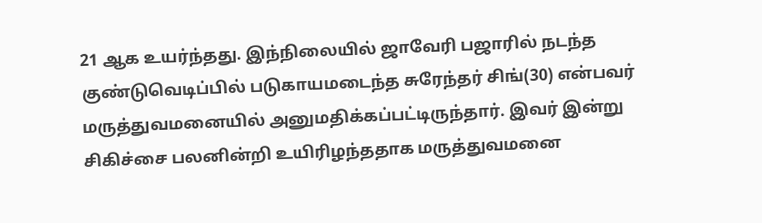21 ஆக உயர்ந்தது. இந்நிலையில் ஜாவேரி பஜாரில் நடந்த குண்டுவெடிப்பில் படுகாயமடைந்த சுரேந்தர் சிங்(30) என்பவர் மருத்துவமனையில் அனுமதிக்கப்பட்டிருந்தார். இவர் இன்று சிகிச்சை பலனின்றி உயிரிழந்ததாக மருத்துவமனை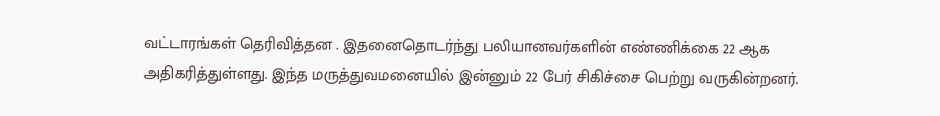வட்டாரங்கள் தெரிவித்தன . இதனைதொடர்ந்து பலியானவர்களின் எண்ணிக்கை 22 ஆக அதிகரித்துள்ளது. இந்த மருத்துவமனையில் இன்னும் 22 பேர் சிகிச்சை பெற்று வருகின்றனர்.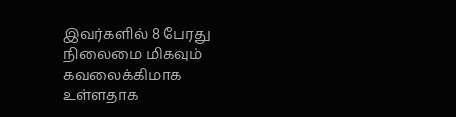இவர்களில் 8 பேரது நிலைமை மிகவும் கவலைக்கிமாக உள்ளதாக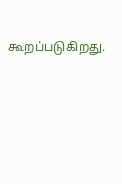கூறப்படுகிறது.